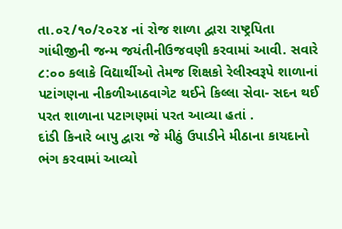તા.૦૨/૧૦/૨૦૨૪ નાં રોજ શાળા દ્વારા રાષ્ટ્રપિતા ગાંધીજીની જન્મ જયંતીનીઉજવણી કરવામાં આવી. સવારે ૮:૦૦ કલાકે વિદ્યાર્થીઓ તેમજ શિક્ષકો રેલીસ્વરૂપે શાળાનાં પટાંગણના નીકળીઆઠવાગેટ થઈને કિલ્લા સેવા- સદન થઈ પરત શાળાના પટાગણમાં પરત આવ્યા હતાં .
દાંડી કિનારે બાપુ દ્વારા જે મીઠું ઉપાડીને મીઠાના કાયદાનો ભંગ કરવામાં આવ્યો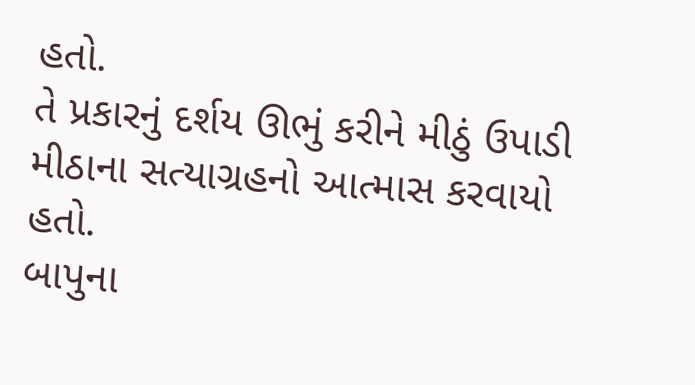હતો.
તે પ્રકારનું દર્શય ઊભું કરીને મીઠું ઉપાડી મીઠાના સત્યાગ્રહનો આત્માસ કરવાયો હતો.
બાપુના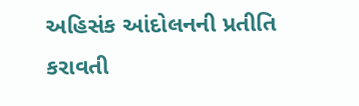અહિસંક આંદોલનની પ્રતીતિ કરાવતી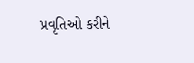પ્રવૃતિઓ કરીને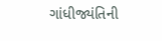ગાંધીજ્યંતિની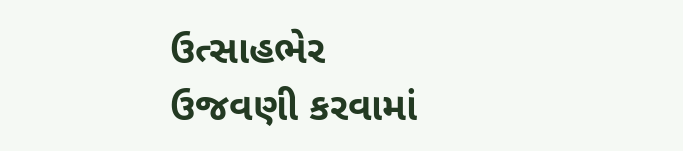ઉત્સાહભેર ઉજવણી કરવામાં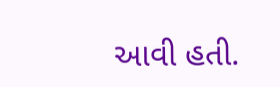આવી હતી.